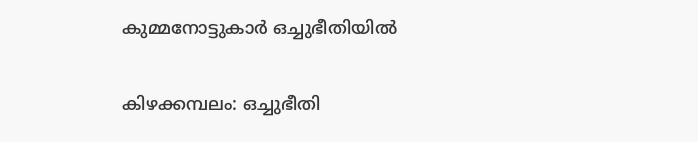കുമ്മനോട്ടുകാർ ഒച്ചുഭീതിയിൽ

കിഴക്കമ്പലം: ഒച്ചുഭീതി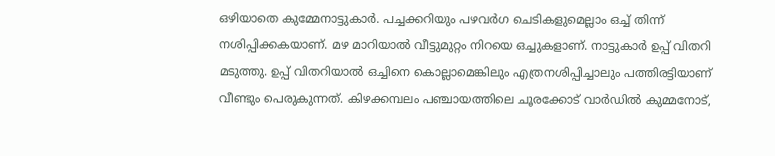ഒഴിയാതെ കുമ്മേനാട്ടുകാർ. പച്ചക്കറിയും പഴവർഗ ചെടികളുമെല്ലാം ഒച്ച് തിന്ന് നശിപ്പിക്കകയാണ്. മഴ മാറിയാൽ വീട്ടുമുറ്റം നിറയെ ഒച്ചുകളാണ്. നാട്ടുകാർ ഉപ്പ് വിതറി മടുത്തു. ഉപ്പ് വിതറിയാൽ ഒച്ചിനെ കൊല്ലാമെങ്കിലും എത്രനശിപ്പിച്ചാലും പത്തിരട്ടിയാണ് വീണ്ടും പെരുകുന്നത്. കിഴക്കമ്പലം പഞ്ചായത്തിലെ ചൂരക്കോട് വാർഡിൽ കുമ്മനോട്,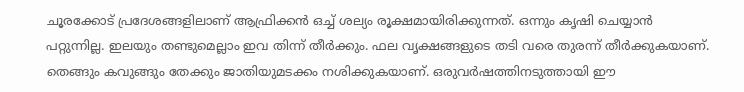ചൂരക്കോട് പ്രദേശങ്ങളിലാണ് ആഫ്രിക്കൻ ഒച്ച് ശല്യം രൂക്ഷമായിരിക്കുന്നത്. ഒന്നും കൃഷി ചെയ്യാൻ പറ്റുന്നില്ല. ഇലയും തണ്ടുമെല്ലാം ഇവ തിന്ന് തീർക്കും. ഫല വൃക്ഷങ്ങളുടെ തടി വരെ തുരന്ന് തീർക്കുകയാണ്. തെങ്ങും കവുങ്ങും തേക്കും ജാതിയുമടക്കം നശിക്കുകയാണ്. ഒരുവർഷത്തിനടുത്തായി ഈ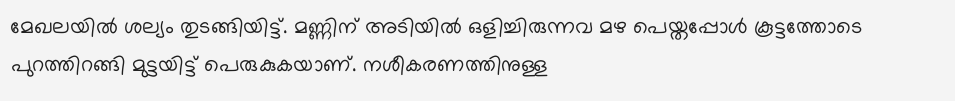മേഖലയിൽ ശല്യം തുടങ്ങിയിട്ട്. മണ്ണിന് അടിയിൽ ഒളിച്ചിരുന്നവ മഴ പെയ്തപ്പോൾ കൂട്ടത്തോടെ പുറത്തിറങ്ങി മുട്ടയിട്ട് പെരുകുകയാണ്. നശീകരണത്തിനുള്ള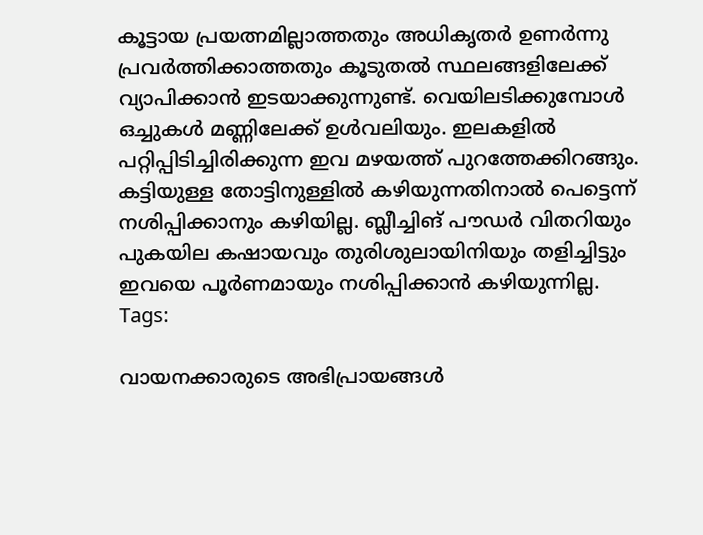കൂട്ടായ പ്രയത്നമില്ലാത്തതും അധികൃതർ ഉണർന്നു പ്രവർത്തിക്കാത്തതും കൂടുതൽ സ്ഥലങ്ങളിലേക്ക് വ്യാപിക്കാൻ ഇടയാക്കുന്നുണ്ട്. വെയിലടിക്കുമ്പോൾ ഒച്ചുകൾ മണ്ണിലേക്ക് ഉൾവലിയും. ഇലകളിൽ പറ്റിപ്പിടിച്ചിരിക്കുന്ന ഇവ മഴയത്ത് പുറത്തേക്കിറങ്ങും. കട്ടിയുള്ള തോട്ടിനുള്ളിൽ കഴിയുന്നതിനാൽ പെട്ടെന്ന് നശിപ്പിക്കാനും കഴിയില്ല. ബ്ലീച്ചിങ് പൗഡർ വിതറിയും പുകയില കഷായവും തുരിശുലായിനിയും തളിച്ചിട്ടും ഇവയെ പൂർണമായും നശിപ്പിക്കാൻ കഴിയുന്നില്ല.
Tags:

വായനക്കാരുടെ അഭിപ്രായങ്ങള്‍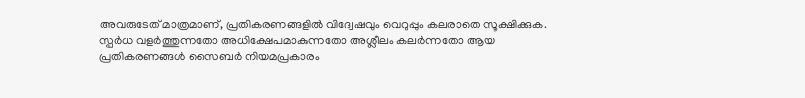അവരുടേത് മാത്രമാണ്, പ്രതികരണങ്ങളിൽ വിദ്വേഷവും വെറുപ്പും കലരാതെ സൂക്ഷിക്കുക. സ്പർധ വളർത്തുന്നതോ അധിക്ഷേപമാകുന്നതോ അശ്ലീലം കലർന്നതോ ആയ പ്രതികരണങ്ങൾ സൈബർ നിയമപ്രകാരം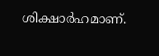ശിക്ഷാർഹമാണ്.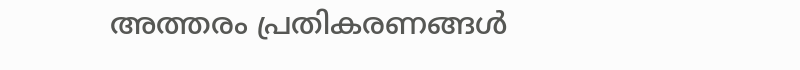അത്തരം പ്രതികരണങ്ങൾ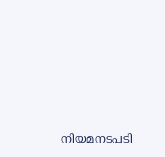നിയമനടപടി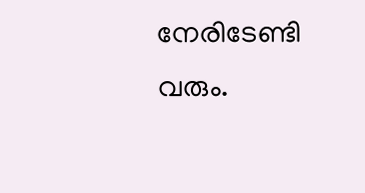നേരിടേണ്ടി വരും.